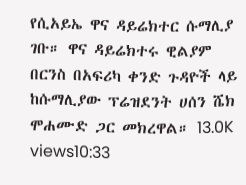የሲአይኤ ዋና ዳይሬክተር ሱማሊያ ገቡ። ዋና ዳይሬክተሩ ዊልያም በርንስ በአፍሪካ ቀንድ ጉዳዮች ላይ ከሱማሊያው ፕሬዝደንት ሀሰን ሼክ ሞሐሙድ ጋር መክረዋል። 13.0K views10:33